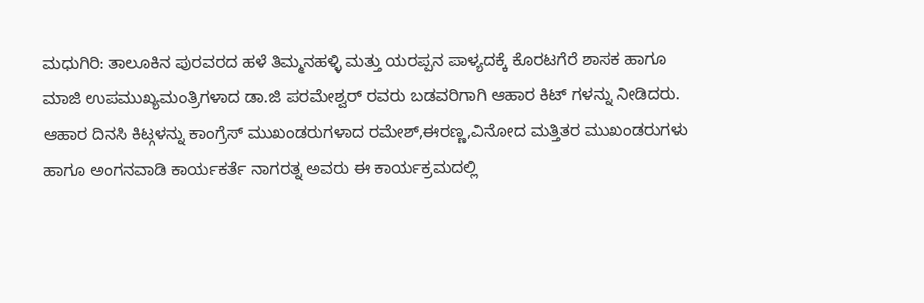ಮಧುಗಿರಿ: ತಾಲೂಕಿನ ಪುರವರದ ಹಳೆ ತಿಮ್ಮನಹಳ್ಳಿ ಮತ್ತು ಯರಪ್ಪನ ಪಾಳ್ಯದಕ್ಕೆ ಕೊರಟಗೆರೆ ಶಾಸಕ ಹಾಗೂ ಮಾಜಿ ಉಪಮುಖ್ಯಮಂತ್ರಿಗಳಾದ ಡಾ.ಜಿ ಪರಮೇಶ್ವರ್ ರವರು ಬಡವರಿಗಾಗಿ ಆಹಾರ ಕಿಟ್ ಗಳನ್ನು ನೀಡಿದರು.
ಆಹಾರ ದಿನಸಿ ಕಿಟ್ಗಳನ್ನು ಕಾಂಗ್ರೆಸ್ ಮುಖಂಡರುಗಳಾದ ರಮೇಶ್,ಈರಣ್ಣ,ವಿನೋದ ಮತ್ತಿತರ ಮುಖಂಡರುಗಳು ಹಾಗೂ ಅಂಗನವಾಡಿ ಕಾರ್ಯಕರ್ತೆ ನಾಗರತ್ನ ಅವರು ಈ ಕಾರ್ಯಕ್ರಮದಲ್ಲಿ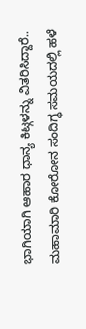ಭಾಗಿಯಾಗಿ ಆಹಾರ ಧಾನ್ಯ ಕಿಟ್ಗಳನ್ನು ವಿತರಿಸಿದ್ದಾರೆ..
ಮಹಾಮಾರಿ ಕೋರೋನ ಸಂದಿಗ್ಧ ಸಮಯದಲ್ಲಿ ಹಳೆ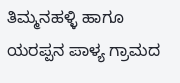ತಿಮ್ಮನಹಳ್ಳಿ ಹಾಗೂ ಯರಪ್ಪನ ಪಾಳ್ಯ ಗ್ರಾಮದ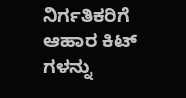ನಿರ್ಗತಿಕರಿಗೆ ಆಹಾರ ಕಿಟ್ ಗಳನ್ನು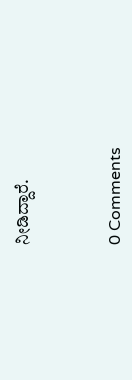ನೀಡಿದ್ದಾರೆ.



0 Comments